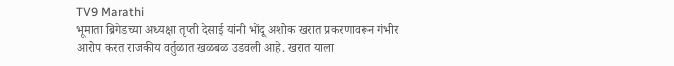TV9 Marathi
भूमाता ब्रिगेडच्या अध्यक्षा तृप्ती देसाई यांनी भोंदू अशोक खरात प्रकरणावरून गंभीर आरोप करत राजकीय वर्तुळात खळबळ उडवली आहे. खरात याला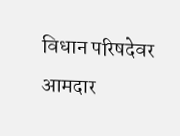विधान परिषदेवर आमदार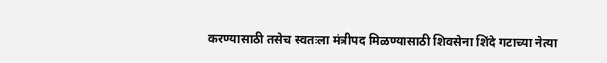करण्यासाठी तसेच स्वतःला मंत्रीपद मिळण्यासाठी शिवसेना शिंदे गटाच्या नेत्या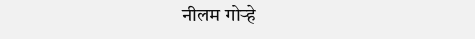नीलम गोऱ्हे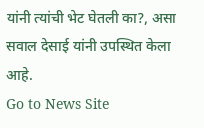यांनी त्यांची भेट घेतली का?, असा सवाल देसाई यांनी उपस्थित केला आहे.
Go to News Site